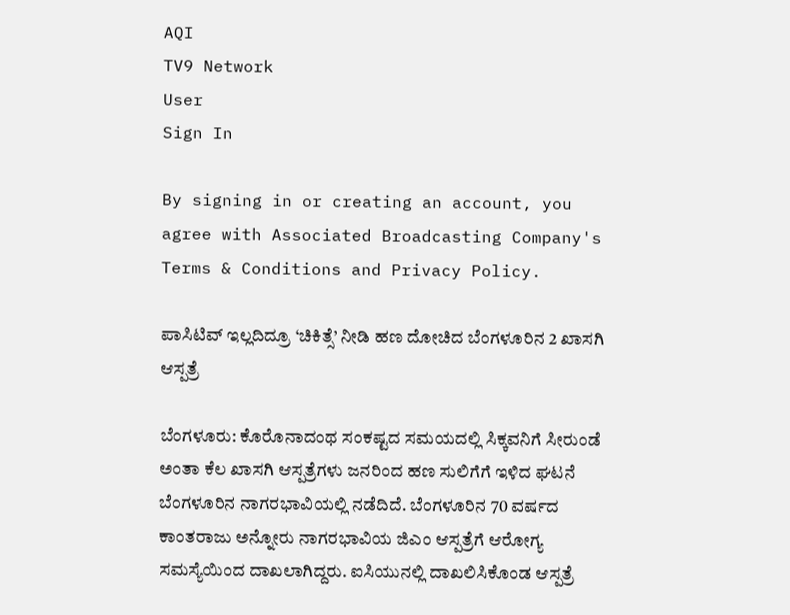AQI
TV9 Network
User
Sign In

By signing in or creating an account, you agree with Associated Broadcasting Company's Terms & Conditions and Privacy Policy.

ಪಾಸಿಟಿವ್‌ ಇಲ್ಲದಿದ್ರೂ ‘ಚಿಕಿತ್ಸೆ’ ನೀಡಿ ಹಣ ದೋಚಿದ ಬೆಂಗಳೂರಿನ 2 ಖಾಸಗಿ ಆಸ್ಪತ್ರೆ

ಬೆಂಗಳೂರು: ಕೊರೊನಾದಂಥ ಸಂಕಷ್ಟದ ಸಮಯದಲ್ಲಿ ಸಿಕ್ಕವನಿಗೆ ಸೀರುಂಡೆ ಅಂತಾ ಕೆಲ ಖಾಸಗಿ ಆಸ್ಪತ್ರೆಗಳು ಜನರಿಂದ ಹಣ ಸುಲಿಗೆಗೆ ಇಳಿದ ಘಟನೆ ಬೆಂಗಳೂರಿನ ನಾಗರಭಾವಿಯಲ್ಲಿ ನಡೆದಿದೆ. ಬೆಂಗಳೂರಿನ 70 ವರ್ಷದ ಕಾಂತರಾಜು ಅನ್ನೋರು ನಾಗರಭಾವಿಯ ಜಿಎಂ ಆಸ್ಪತ್ರೆಗೆ ಆರೋಗ್ಯ ಸಮಸ್ಯೆಯಿಂದ ದಾಖಲಾಗಿದ್ದರು. ಐಸಿಯುನಲ್ಲಿ ದಾಖಲಿಸಿಕೊಂಡ ಆಸ್ಪತ್ರೆ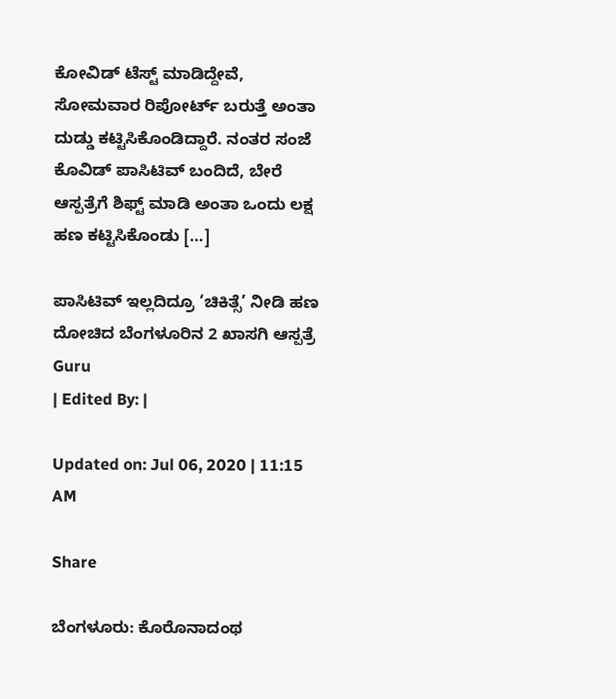ಕೋವಿಡ್‌ ಟೆಸ್ಟ್‌ ಮಾಡಿದ್ದೇವೆ, ಸೋಮವಾರ ರಿಪೋರ್ಟ್‌ ಬರುತ್ತೆ ಅಂತಾ ದುಡ್ಡು ಕಟ್ಟಿಸಿಕೊಂಡಿದ್ದಾರೆ. ನಂತರ ಸಂಜೆ ಕೊವಿಡ್‌ ಪಾಸಿಟಿವ್‌ ಬಂದಿದೆ, ಬೇರೆ ಆಸ್ಪತ್ರೆಗೆ ಶಿಫ್ಟ್‌ ಮಾಡಿ ಅಂತಾ ಒಂದು ಲಕ್ಷ ಹಣ ಕಟ್ಟಿಸಿಕೊಂಡು […]

ಪಾಸಿಟಿವ್‌ ಇಲ್ಲದಿದ್ರೂ ‘ಚಿಕಿತ್ಸೆ’ ನೀಡಿ ಹಣ ದೋಚಿದ ಬೆಂಗಳೂರಿನ 2 ಖಾಸಗಿ ಆಸ್ಪತ್ರೆ
Guru
| Edited By: |

Updated on: Jul 06, 2020 | 11:15 AM

Share

ಬೆಂಗಳೂರು: ಕೊರೊನಾದಂಥ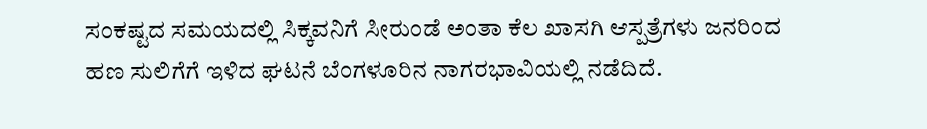ಸಂಕಷ್ಟದ ಸಮಯದಲ್ಲಿ ಸಿಕ್ಕವನಿಗೆ ಸೀರುಂಡೆ ಅಂತಾ ಕೆಲ ಖಾಸಗಿ ಆಸ್ಪತ್ರೆಗಳು ಜನರಿಂದ ಹಣ ಸುಲಿಗೆಗೆ ಇಳಿದ ಘಟನೆ ಬೆಂಗಳೂರಿನ ನಾಗರಭಾವಿಯಲ್ಲಿ ನಡೆದಿದೆ.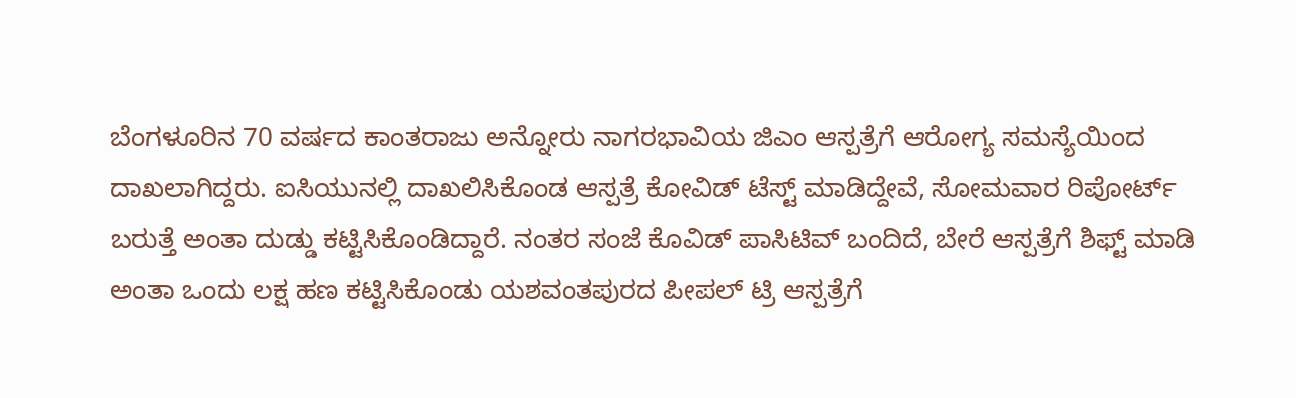ಬೆಂಗಳೂರಿನ 70 ವರ್ಷದ ಕಾಂತರಾಜು ಅನ್ನೋರು ನಾಗರಭಾವಿಯ ಜಿಎಂ ಆಸ್ಪತ್ರೆಗೆ ಆರೋಗ್ಯ ಸಮಸ್ಯೆಯಿಂದ ದಾಖಲಾಗಿದ್ದರು. ಐಸಿಯುನಲ್ಲಿ ದಾಖಲಿಸಿಕೊಂಡ ಆಸ್ಪತ್ರೆ ಕೋವಿಡ್‌ ಟೆಸ್ಟ್‌ ಮಾಡಿದ್ದೇವೆ, ಸೋಮವಾರ ರಿಪೋರ್ಟ್‌ ಬರುತ್ತೆ ಅಂತಾ ದುಡ್ಡು ಕಟ್ಟಿಸಿಕೊಂಡಿದ್ದಾರೆ. ನಂತರ ಸಂಜೆ ಕೊವಿಡ್‌ ಪಾಸಿಟಿವ್‌ ಬಂದಿದೆ, ಬೇರೆ ಆಸ್ಪತ್ರೆಗೆ ಶಿಫ್ಟ್‌ ಮಾಡಿ ಅಂತಾ ಒಂದು ಲಕ್ಷ ಹಣ ಕಟ್ಟಿಸಿಕೊಂಡು ಯಶವಂತಪುರದ ಪೀಪಲ್‌ ಟ್ರಿ ಆಸ್ಪತ್ರೆಗೆ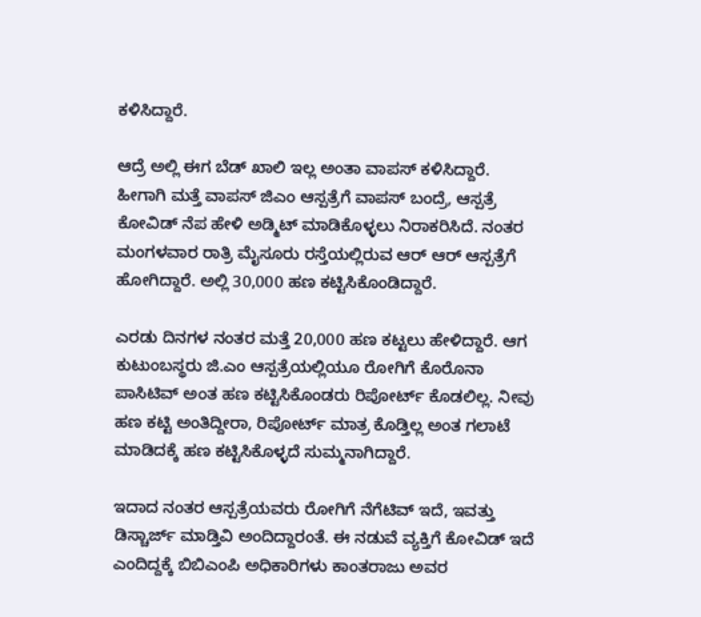ಕಳಿಸಿದ್ದಾರೆ.

ಆದ್ರೆ ಅಲ್ಲಿ ಈಗ ಬೆಡ್‌ ಖಾಲಿ ಇಲ್ಲ ಅಂತಾ ವಾಪಸ್‌ ಕಳಿಸಿದ್ದಾರೆ. ಹೀಗಾಗಿ ಮತ್ತೆ ವಾಪಸ್‌ ಜಿಎಂ ಆಸ್ಪತ್ರೆಗೆ ವಾಪಸ್‌ ಬಂದ್ರೆ, ಆಸ್ಪತ್ರೆ ಕೋವಿಡ್‌ ನೆಪ ಹೇಳಿ ಅಡ್ಮಿಟ್‌ ಮಾಡಿಕೊಳ್ಳಲು ನಿರಾಕರಿಸಿದೆ. ನಂತರ ಮಂಗಳವಾರ ರಾತ್ರಿ ಮೈಸೂರು ರಸ್ತೆಯಲ್ಲಿರುವ ಆರ್ ಆರ್ ಆಸ್ಪತ್ರೆಗೆ ಹೋಗಿದ್ದಾರೆ. ಅಲ್ಲಿ 30,000 ಹಣ ಕಟ್ಟಿಸಿಕೊಂಡಿದ್ದಾರೆ.

ಎರಡು ದಿನಗಳ ನಂತರ ಮತ್ತೆ 20,000 ಹಣ ಕಟ್ಟಲು ಹೇಳಿದ್ದಾರೆ. ಆಗ ಕುಟುಂಬಸ್ಥರು ಜಿ.ಎಂ ಆಸ್ಪತ್ರೆಯಲ್ಲಿಯೂ ರೋಗಿಗೆ ಕೊರೊನಾ ಪಾಸಿಟಿವ್ ಅಂತ ಹಣ ಕಟ್ಟಿಸಿಕೊಂಡರು ರಿಪೋರ್ಟ್ ಕೊಡಲಿಲ್ಲ. ನೀವು ಹಣ ಕಟ್ಟಿ ಅಂತಿದ್ದೀರಾ, ರಿಪೋರ್ಟ್ ಮಾತ್ರ ಕೊಡ್ತಿಲ್ಲ ಅಂತ ಗಲಾಟೆ ಮಾಡಿದಕ್ಕೆ ಹಣ ಕಟ್ಟಿಸಿಕೊಳ್ಳದೆ ಸುಮ್ಮನಾಗಿದ್ದಾರೆ.

ಇದಾದ ನಂತರ ಆಸ್ಪತ್ರೆಯವರು ರೋಗಿಗೆ ನೆಗೆಟಿವ್ ಇದೆ, ಇವತ್ತು ಡಿಸ್ಚಾರ್ಜ್ ಮಾಡ್ತಿವಿ ಅಂದಿದ್ದಾರಂತೆ. ಈ ನಡುವೆ ವ್ಯಕ್ತಿಗೆ ಕೋವಿಡ್‌ ಇದೆ ಎಂದಿದ್ದಕ್ಕೆ ಬಿಬಿಎಂಪಿ ಅಧಿಕಾರಿಗಳು ಕಾಂತರಾಜು ಅವರ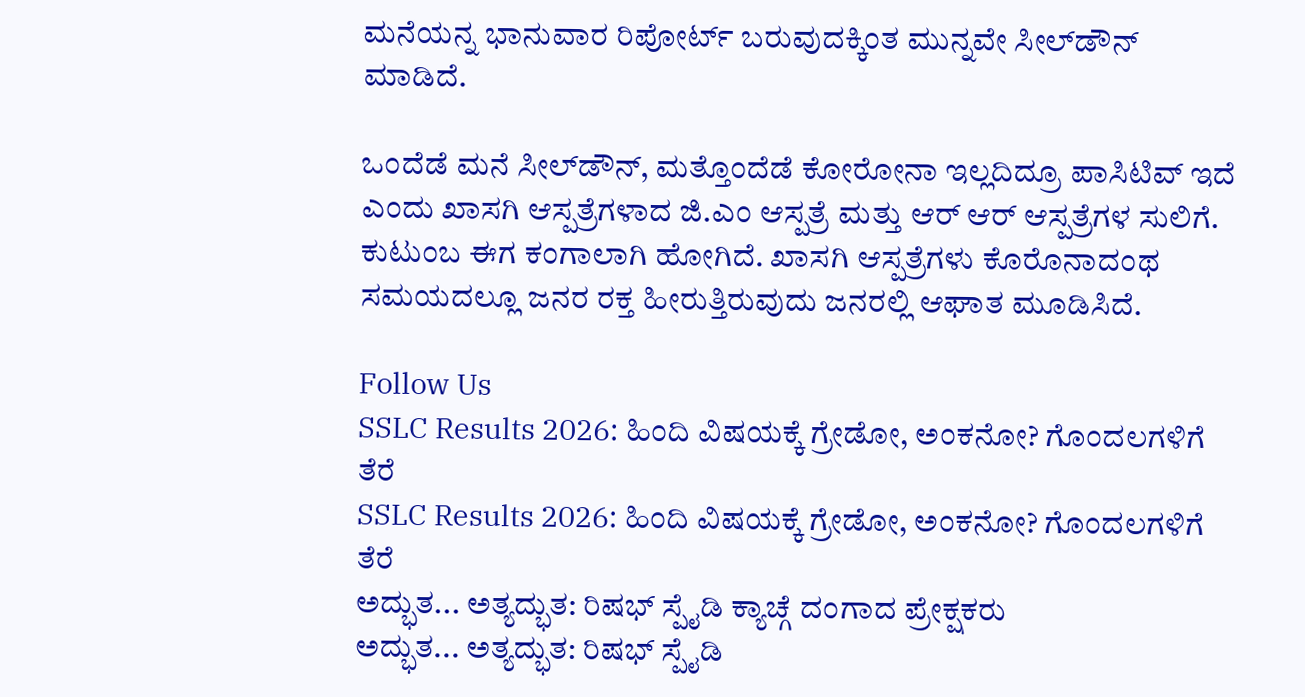ಮನೆಯನ್ನ ಭಾನುವಾರ ರಿಪೋರ್ಟ್‌ ಬರುವುದಕ್ಕಿಂತ ಮುನ್ನವೇ ಸೀಲ್‌ಡೌನ್‌ ಮಾಡಿದೆ.

ಒಂದೆಡೆ ಮನೆ ಸೀಲ್‌ಡೌನ್, ಮತ್ತೊಂದೆಡೆ ಕೋರೋನಾ ಇಲ್ಲದಿದ್ರೂ ಪಾಸಿಟಿವ್‌ ಇದೆ ಎಂದು ಖಾಸಗಿ ಆಸ್ಪತ್ರೆಗಳಾದ ಜಿ.ಎಂ ಆಸ್ಪತ್ರೆ ಮತ್ತು ಆರ್ ಆರ್‌ ಆಸ್ಪತ್ರೆಗಳ ಸುಲಿಗೆ. ಕುಟುಂಬ ಈಗ ಕಂಗಾಲಾಗಿ ಹೋಗಿದೆ. ಖಾಸಗಿ ಆಸ್ಪತ್ರೆಗಳು ಕೊರೊನಾದಂಥ ಸಮಯದಲ್ಲೂ ಜನರ ರಕ್ತ ಹೀರುತ್ತಿರುವುದು ಜನರಲ್ಲಿ ಆಘಾತ ಮೂಡಿಸಿದೆ.

Follow Us
SSLC Results 2026: ಹಿಂದಿ ವಿಷಯಕ್ಕೆ ಗ್ರೇಡೋ, ಅಂಕನೋ? ಗೊಂದಲಗಳಿಗೆ ತೆರೆ
SSLC Results 2026: ಹಿಂದಿ ವಿಷಯಕ್ಕೆ ಗ್ರೇಡೋ, ಅಂಕನೋ? ಗೊಂದಲಗಳಿಗೆ ತೆರೆ
ಅದ್ಭುತ... ಅತ್ಯದ್ಭುತ: ರಿಷಭ್ ಸ್ಪೈಡಿ ಕ್ಯಾಚ್ಗೆ ದಂಗಾದ ಪ್ರೇಕ್ಷಕರು
ಅದ್ಭುತ... ಅತ್ಯದ್ಭುತ: ರಿಷಭ್ ಸ್ಪೈಡಿ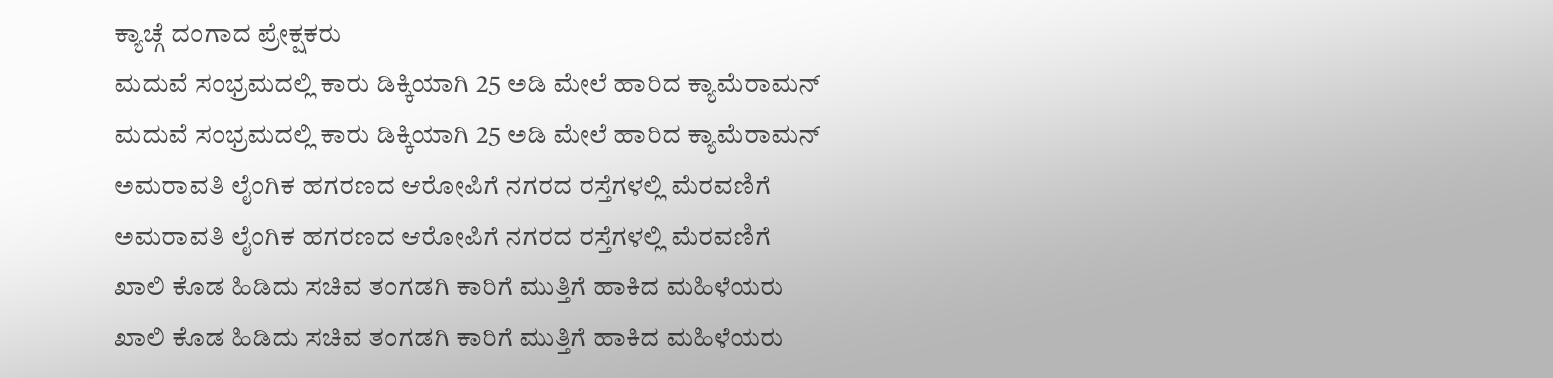ಕ್ಯಾಚ್ಗೆ ದಂಗಾದ ಪ್ರೇಕ್ಷಕರು
ಮದುವೆ ಸಂಭ್ರಮದಲ್ಲಿ ಕಾರು ಡಿಕ್ಕಿಯಾಗಿ 25 ಅಡಿ ಮೇಲೆ ಹಾರಿದ ಕ್ಯಾಮೆರಾಮನ್
ಮದುವೆ ಸಂಭ್ರಮದಲ್ಲಿ ಕಾರು ಡಿಕ್ಕಿಯಾಗಿ 25 ಅಡಿ ಮೇಲೆ ಹಾರಿದ ಕ್ಯಾಮೆರಾಮನ್
ಅಮರಾವತಿ ಲೈಂಗಿಕ ಹಗರಣದ ಆರೋಪಿಗೆ ನಗರದ ರಸ್ತೆಗಳಲ್ಲಿ ಮೆರವಣಿಗೆ
ಅಮರಾವತಿ ಲೈಂಗಿಕ ಹಗರಣದ ಆರೋಪಿಗೆ ನಗರದ ರಸ್ತೆಗಳಲ್ಲಿ ಮೆರವಣಿಗೆ
ಖಾಲಿ ಕೊಡ ಹಿಡಿದು ಸಚಿವ ತಂಗಡಗಿ ಕಾರಿಗೆ ಮುತ್ತಿಗೆ ಹಾಕಿದ ಮಹಿಳೆಯರು
ಖಾಲಿ ಕೊಡ ಹಿಡಿದು ಸಚಿವ ತಂಗಡಗಿ ಕಾರಿಗೆ ಮುತ್ತಿಗೆ ಹಾಕಿದ ಮಹಿಳೆಯರು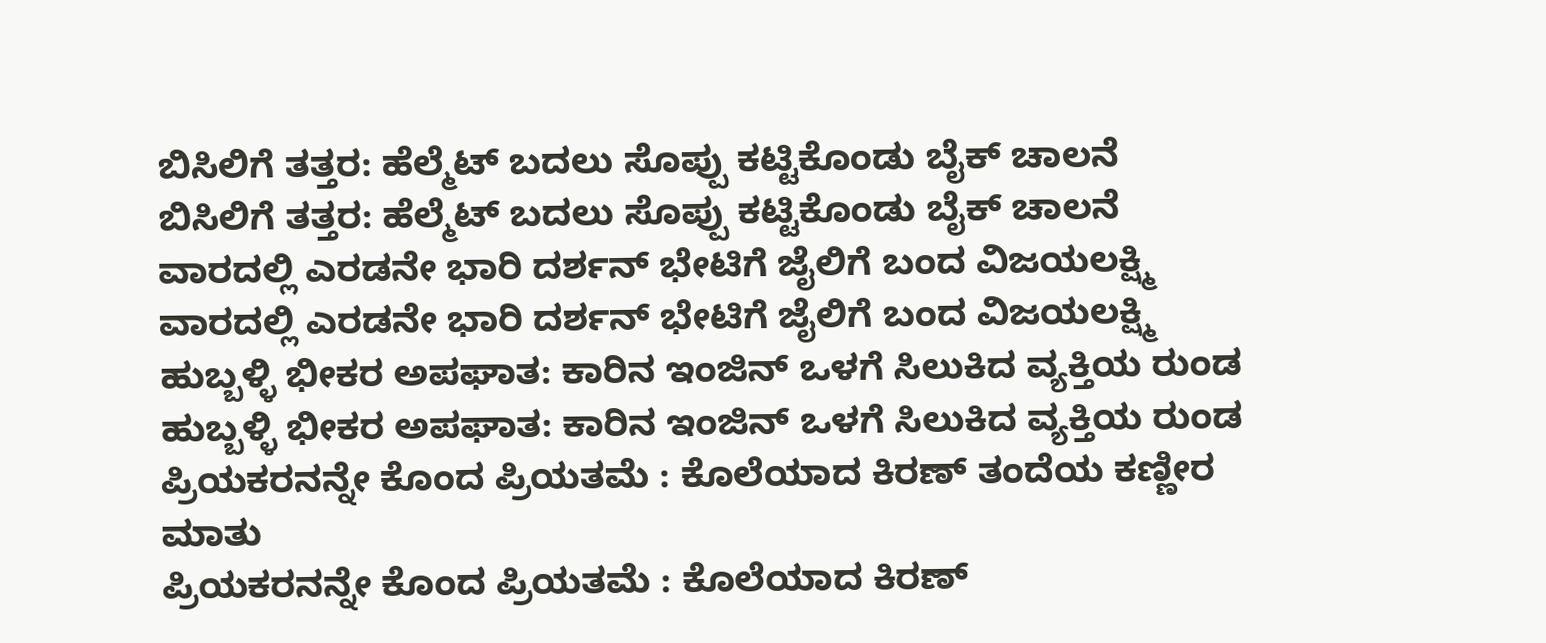ಬಿಸಿಲಿಗೆ ತತ್ತರ: ಹೆಲ್ಮೆಟ್ ಬದಲು ಸೊಪ್ಪು ಕಟ್ಟಿಕೊಂಡು ಬೈಕ್ ಚಾಲನೆ
ಬಿಸಿಲಿಗೆ ತತ್ತರ: ಹೆಲ್ಮೆಟ್ ಬದಲು ಸೊಪ್ಪು ಕಟ್ಟಿಕೊಂಡು ಬೈಕ್ ಚಾಲನೆ
ವಾರದಲ್ಲಿ ಎರಡನೇ ಭಾರಿ ದರ್ಶನ್ ಭೇಟಿಗೆ ಜೈಲಿಗೆ ಬಂದ ವಿಜಯಲಕ್ಷ್ಮಿ
ವಾರದಲ್ಲಿ ಎರಡನೇ ಭಾರಿ ದರ್ಶನ್ ಭೇಟಿಗೆ ಜೈಲಿಗೆ ಬಂದ ವಿಜಯಲಕ್ಷ್ಮಿ
ಹುಬ್ಬಳ್ಳಿ ಭೀಕರ ಅಪಘಾತ: ಕಾರಿನ ಇಂಜಿನ್ ಒಳಗೆ ಸಿಲುಕಿದ ವ್ಯಕ್ತಿಯ ರುಂಡ
ಹುಬ್ಬಳ್ಳಿ ಭೀಕರ ಅಪಘಾತ: ಕಾರಿನ ಇಂಜಿನ್ ಒಳಗೆ ಸಿಲುಕಿದ ವ್ಯಕ್ತಿಯ ರುಂಡ
ಪ್ರಿಯಕರನನ್ನೇ ಕೊಂದ ಪ್ರಿಯತಮೆ : ಕೊಲೆಯಾದ ಕಿರಣ್ ತಂದೆಯ ಕಣ್ಣೀರ ಮಾತು
ಪ್ರಿಯಕರನನ್ನೇ ಕೊಂದ ಪ್ರಿಯತಮೆ : ಕೊಲೆಯಾದ ಕಿರಣ್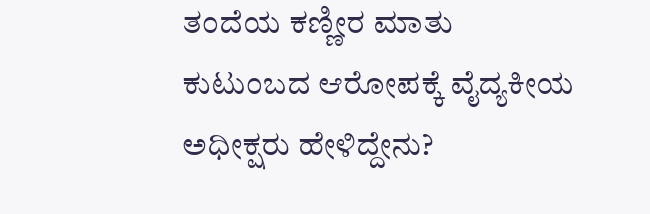ತಂದೆಯ ಕಣ್ಣೀರ ಮಾತು
ಕುಟುಂಬದ ಆರೋಪಕ್ಕೆ ವೈದ್ಯಕೀಯ ಅಧೀಕ್ಷರು ಹೇಳಿದ್ದೇನು?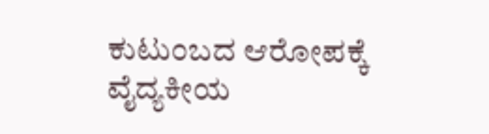ಕುಟುಂಬದ ಆರೋಪಕ್ಕೆ ವೈದ್ಯಕೀಯ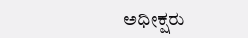ಅಧೀಕ್ಷರು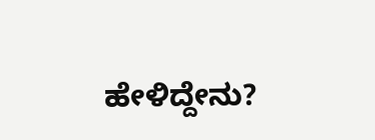ಹೇಳಿದ್ದೇನು?